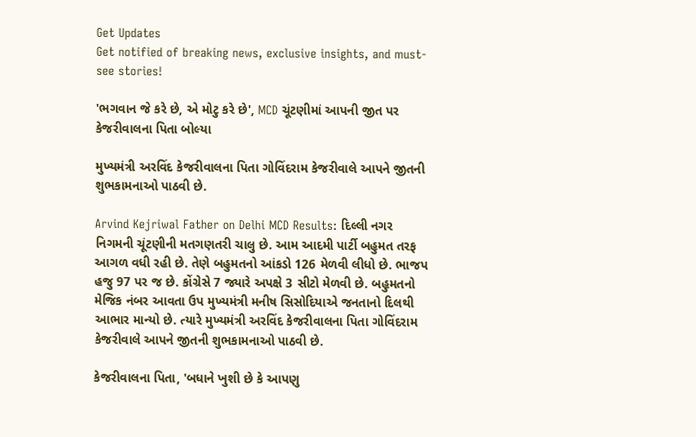Get Updates
Get notified of breaking news, exclusive insights, and must-see stories!

'ભગવાન જે કરે છે, એ મોટુ કરે છે', MCD ચૂંટણીમાં આપની જીત પર કેજરીવાલના પિતા બોલ્યા

મુખ્યમંત્રી અરવિંદ કેજરીવાલના પિતા ગોવિંદરામ કેજરીવાલે આપને જીતની શુભકામનાઓ પાઠવી છે.

Arvind Kejriwal Father on Delhi MCD Results: દિલ્લી નગર નિગમની ચૂંટણીની મતગણતરી ચાલુ છે. આમ આદમી પાર્ટી બહુમત તરફ આગળ વધી રહી છે. તેણે બહુમતનો આંકડો 126 મેળવી લીધો છે. ભાજપ હજુ 97 પર જ છે. કોંગ્રેસે 7 જ્યારે અપક્ષે 3 સીટો મેળવી છે. બહુમતનો મેજિક નંબર આવતા ઉપ મુખ્યમંત્રી મનીષ સિસોદિયાએ જનતાનો દિલથી આભાર માન્યો છે. ત્યારે મુખ્યમંત્રી અરવિંદ કેજરીવાલના પિતા ગોવિંદરામ કેજરીવાલે આપને જીતની શુભકામનાઓ પાઠવી છે.

કેજરીવાલના પિતા, 'બધાને ખુશી છે કે આપણુ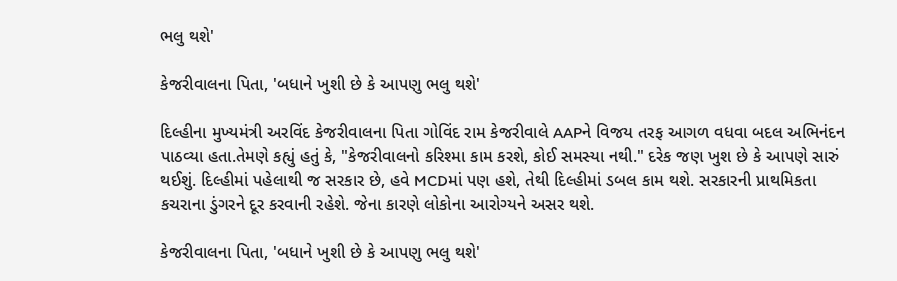ભલુ થશે'

કેજરીવાલના પિતા, 'બધાને ખુશી છે કે આપણુ ભલુ થશે'

દિલ્હીના મુખ્યમંત્રી અરવિંદ કેજરીવાલના પિતા ગોવિંદ રામ કેજરીવાલે AAPને વિજય તરફ આગળ વધવા બદલ અભિનંદન પાઠવ્યા હતા.તેમણે કહ્યું હતું કે, "કેજરીવાલનો કરિશ્મા કામ કરશે, કોઈ સમસ્યા નથી." દરેક જણ ખુશ છે કે આપણે સારું થઈશું. દિલ્હીમાં પહેલાથી જ સરકાર છે, હવે MCDમાં પણ હશે, તેથી દિલ્હીમાં ડબલ કામ થશે. સરકારની પ્રાથમિકતા કચરાના ડુંગરને દૂર કરવાની રહેશે. જેના કારણે લોકોના આરોગ્યને અસર થશે.

કેજરીવાલના પિતા, 'બધાને ખુશી છે કે આપણુ ભલુ થશે'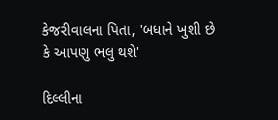કેજરીવાલના પિતા, 'બધાને ખુશી છે કે આપણુ ભલુ થશે'

દિલ્લીના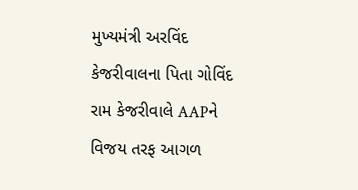મુખ્યમંત્રી અરવિંદ કેજરીવાલના પિતા ગોવિંદ રામ કેજરીવાલે AAPને વિજય તરફ આગળ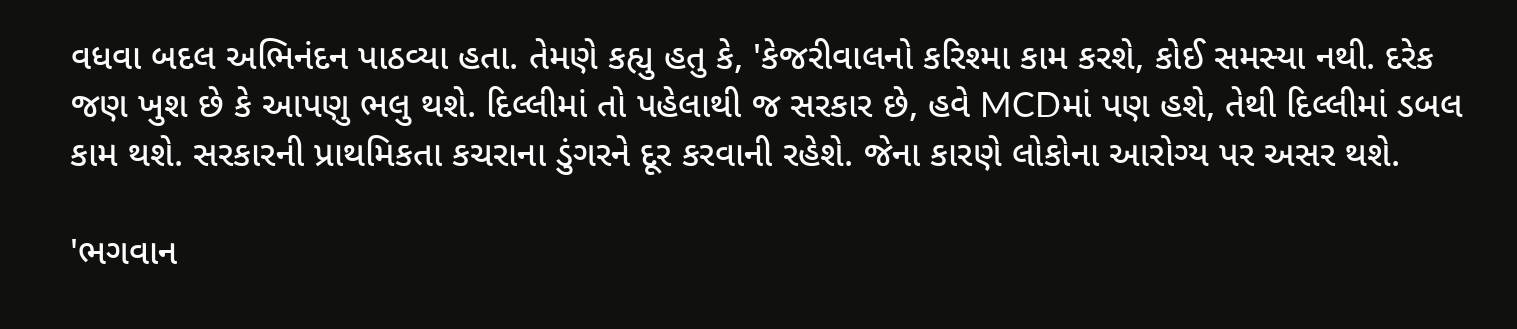વધવા બદલ અભિનંદન પાઠવ્યા હતા. તેમણે કહ્યુ હતુ કે, 'કેજરીવાલનો કરિશ્મા કામ કરશે, કોઈ સમસ્યા નથી. દરેક જણ ખુશ છે કે આપણુ ભલુ થશે. દિલ્લીમાં તો પહેલાથી જ સરકાર છે, હવે MCDમાં પણ હશે, તેથી દિલ્લીમાં ડબલ કામ થશે. સરકારની પ્રાથમિકતા કચરાના ડુંગરને દૂર કરવાની રહેશે. જેના કારણે લોકોના આરોગ્ય પર અસર થશે.

'ભગવાન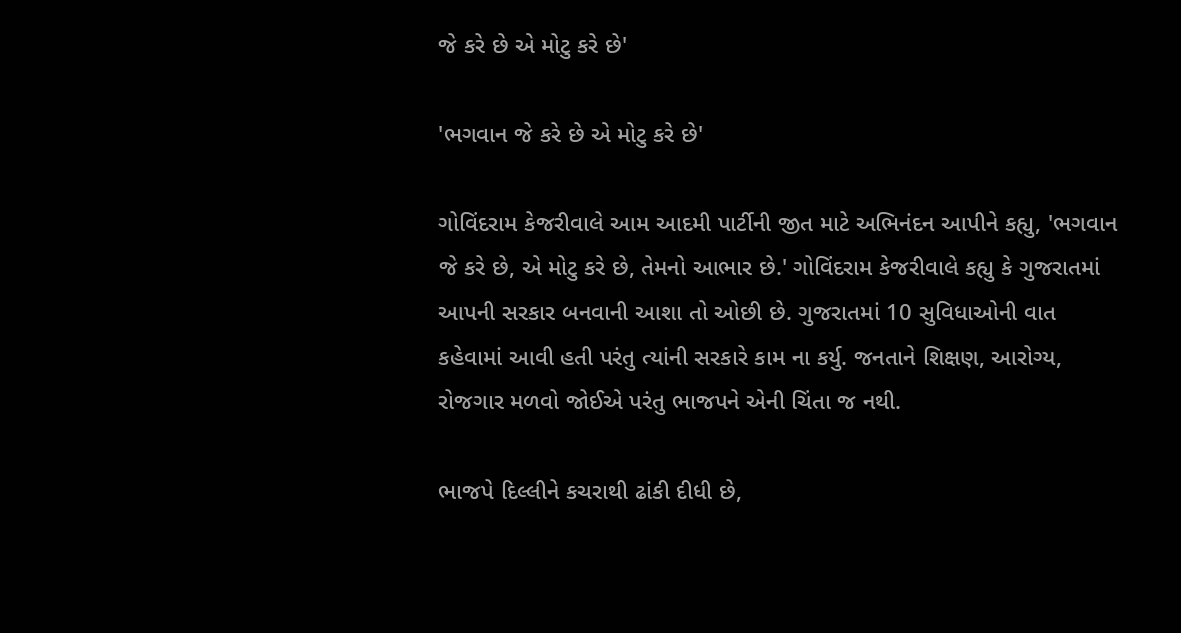જે કરે છે એ મોટુ કરે છે'

'ભગવાન જે કરે છે એ મોટુ કરે છે'

ગોવિંદરામ કેજરીવાલે આમ આદમી પાર્ટીની જીત માટે અભિનંદન આપીને કહ્યુ, 'ભગવાન જે કરે છે, એ મોટુ કરે છે, તેમનો આભાર છે.' ગોવિંદરામ કેજરીવાલે કહ્યુ કે ગુજરાતમાં આપની સરકાર બનવાની આશા તો ઓછી છે. ગુજરાતમાં 10 સુવિધાઓની વાત કહેવામાં આવી હતી પરંતુ ત્યાંની સરકારે કામ ના કર્યુ. જનતાને શિક્ષણ, આરોગ્ય, રોજગાર મળવો જોઈએ પરંતુ ભાજપને એની ચિંતા જ નથી.

ભાજપે દિલ્લીને કચરાથી ઢાંકી દીધી છે,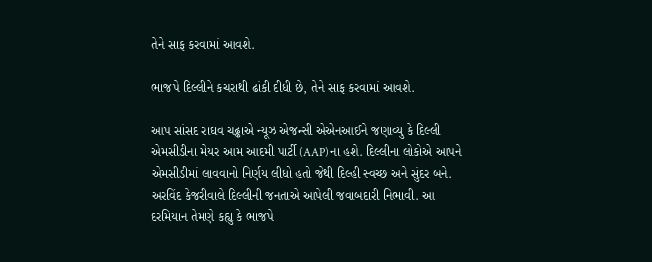તેને સાફ કરવામાં આવશે.

ભાજપે દિલ્લીને કચરાથી ઢાંકી દીધી છે, તેને સાફ કરવામાં આવશે.

આપ સાંસદ રાઘવ ચઢ્ઢાએ ન્યૂઝ એજન્સી એએનઆઈને જણાવ્યુ કે દિલ્લી એમસીડીના મેયર આમ આદમી પાર્ટી (AAP)ના હશે. દિલ્લીના લોકોએ આપને એમસીડીમાં લાવવાનો નિર્ણય લીધો હતો જેથી દિલ્હી સ્વચ્છ અને સુંદર બને. અરવિંદ કેજરીવાલે દિલ્લીની જનતાએ આપેલી જવાબદારી નિભાવી. આ દરમિયાન તેમણે કહ્યુ કે ભાજપે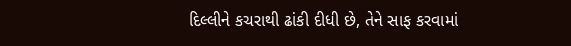દિલ્લીને કચરાથી ઢાંકી દીધી છે, તેને સાફ કરવામાં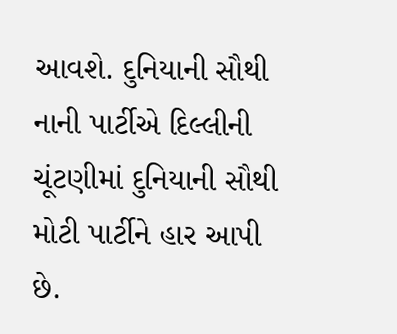આવશે. દુનિયાની સૌથી નાની પાર્ટીએ દિલ્લીની ચૂંટણીમાં દુનિયાની સૌથી મોટી પાર્ટીને હાર આપી છે.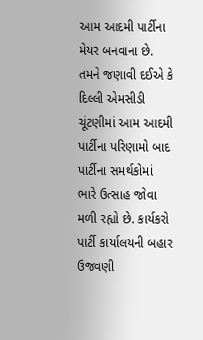આમ આદમી પાર્ટીના મેયર બનવાના છે. તમને જણાવી દઈએ કે દિલ્લી એમસીડી ચૂંટણીમાં આમ આદમી પાર્ટીના પરિણામો બાદ પાર્ટીના સમર્થકોમાં ભારે ઉત્સાહ જોવા મળી રહ્યો છે. કાર્યકરો પાર્ટી કાર્યાલયની બહાર ઉજવણી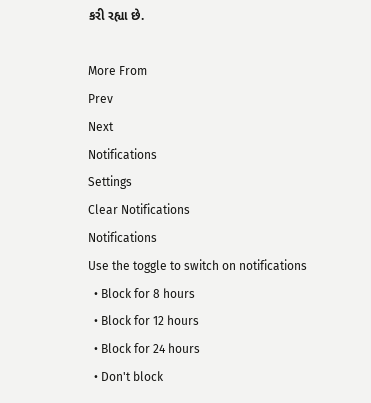કરી રહ્યા છે.

More From
Prev
Next
Notifications
Settings
Clear Notifications
Notifications
Use the toggle to switch on notifications
  • Block for 8 hours
  • Block for 12 hours
  • Block for 24 hours
  • Don't block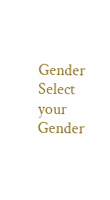Gender
Select your Gender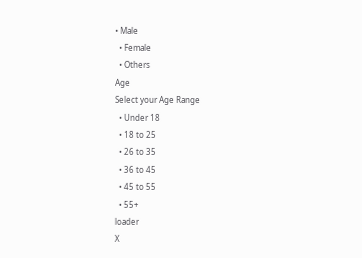• Male
  • Female
  • Others
Age
Select your Age Range
  • Under 18
  • 18 to 25
  • 26 to 35
  • 36 to 45
  • 45 to 55
  • 55+
loader
X